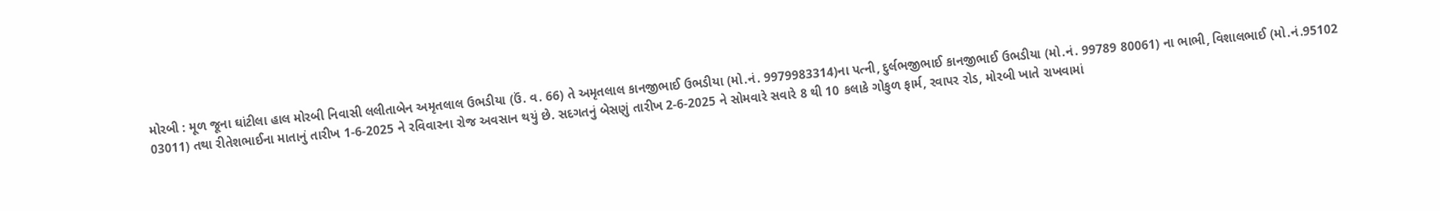મોરબી : મૂળ જૂના ઘાંટીલા હાલ મોરબી નિવાસી લલીતાબેન અમૃતલાલ ઉભડીયા (ઉં. વ. 66) તે અમૃતલાલ કાનજીભાઈ ઉભડીયા (મો.નં. 9979983314)ના પત્ની, દુર્લભજીભાઈ કાનજીભાઈ ઉભડીયા (મો.નં. 99789 80061) ના ભાભી, વિશાલભાઈ (મો.નં.95102 03011) તથા રીતેશભાઈના માતાનું તારીખ 1-6-2025 ને રવિવારના રોજ અવસાન થયું છે. સદગતનું બેસણું તારીખ 2-6-2025 ને સોમવારે સવારે 8 થી 10 કલાકે ગોકુળ ફાર્મ, રવાપર રોડ, મોરબી ખાતે રાખવામાં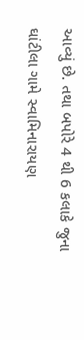આવ્યું છે. તથા બપોરે 4 થી 6 કલાકે જુના ઘાંટીલા ગામે સ્વામિનારાયણ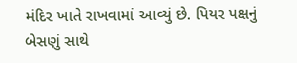મંદિર ખાતે રાખવામાં આવ્યું છે. પિયર પક્ષનું બેસણું સાથે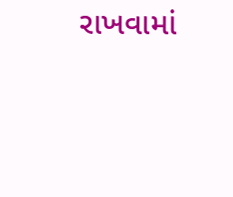રાખવામાં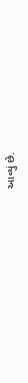આવ્યું છે.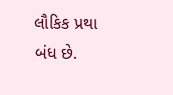લૌકિક પ્રથા બંધ છે.